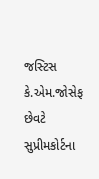જસ્ટિસ કે.એમ.જોસેફ છેવટે સુપ્રીમકોર્ટના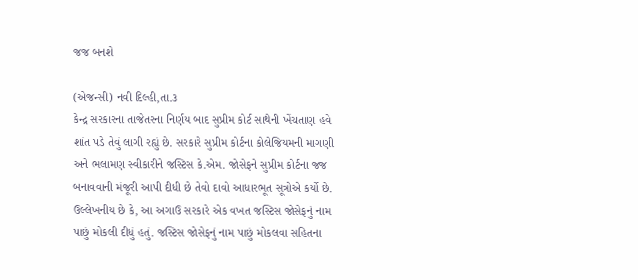જજ બનશે

(એજન્સી) નવી દિલ્હી,તા.૩
કેન્દ્ર સરકારના તાજેતરના નિર્ણય બાદ સુપ્રીમ કોર્ટ સાથેની ખેંચતાણ હવે શાંત પડે તેવું લાગી રહ્યું છે. સરકારે સુપ્રીમ કોર્ટના કોલેજિયમની માગણી અને ભલામણ સ્વીકારીને જસ્ટિસ કે.એમ. જોસેફને સુપ્રીમ કોર્ટના જજ બનાવવાની મંજૂરી આપી દીધી છે તેવો દાવો આધારભૂત સૂત્રોએ કર્યો છે.
ઉલ્લેખનીય છે કે, આ અગાઉ સરકારે એક વખત જસ્ટિસ જોસેફનું નામ પાછું મોકલી દીધું હતું. જસ્ટિસ જોસેફનું નામ પાછું મોકલવા સહિતના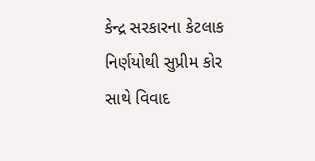કેન્દ્ર સરકારના કેટલાક નિર્ણયોથી સુપ્રીમ કોર સાથે વિવાદ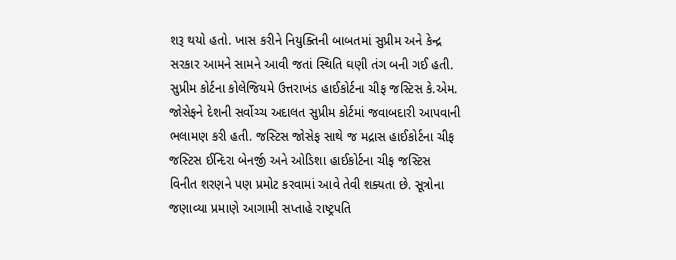શરૂ થયો હતો. ખાસ કરીને નિયુક્તિની બાબતમાં સુપ્રીમ અને કેન્દ્ર સરકાર આમને સામને આવી જતાં સ્થિતિ ઘણી તંગ બની ગઈ હતી.
સુપ્રીમ કોર્ટના કોલેજિયમે ઉત્તરાખંડ હાઈકોર્ટના ચીફ જસ્ટિસ કે.એમ. જોસેફને દેશની સર્વોચ્ચ અદાલત સુપ્રીમ કોર્ટમાં જવાબદારી આપવાની ભલામણ કરી હતી. જસ્ટિસ જોસેફ સાથે જ મદ્રાસ હાઈકોર્ટના ચીફ જસ્ટિસ ઈન્દિરા બેનર્જી અને ઓડિશા હાઈકોર્ટના ચીફ જસ્ટિસ વિનીત શરણને પણ પ્રમોટ કરવામાં આવે તેવી શક્યતા છે. સૂત્રોના જણાવ્યા પ્રમાણે આગામી સપ્તાહે રાષ્ટ્રપતિ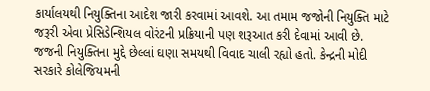કાર્યાલયથી નિયુક્તિના આદેશ જારી કરવામાં આવશે. આ તમામ જજોની નિયુક્તિ માટે જરૂરી એવા પ્રેસિડેન્શિયલ વોરંટની પ્રક્રિયાની પણ શરૂઆત કરી દેવામાં આવી છે.
જજની નિયુક્તિના મુદ્દે છેલ્લાં ઘણા સમયથી વિવાદ ચાલી રહ્યો હતો. કેન્દ્રની મોદી સરકારે કોલેજિયમની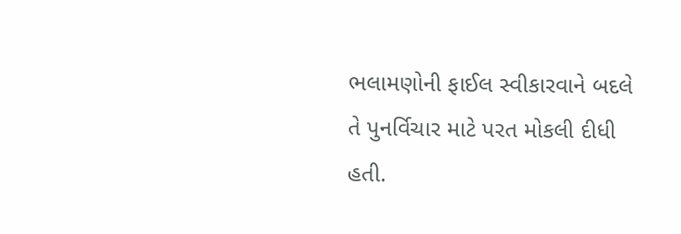ભલામણોની ફાઈલ સ્વીકારવાને બદલે તે પુનર્વિચાર માટે પરત મોકલી દીધી હતી.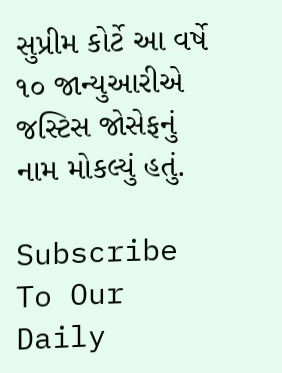સુપ્રીમ કોર્ટે આ વર્ષે ૧૦ જાન્યુઆરીએ જસ્ટિસ જોસેફનું નામ મોકલ્યું હતું.

Subscribe To Our Daily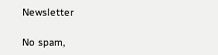Newsletter

No spam,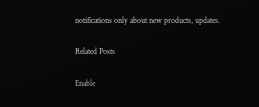notifications only about new products, updates.

Related Posts

Enable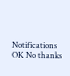Notifications OK No thanks